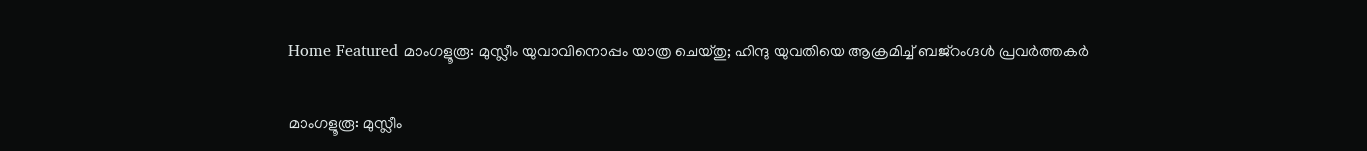Home Featured മാംഗളൂരൂ: മുസ്ലീം യുവാവിനൊപ്പം യാത്ര ചെയ്തു; ഹിന്ദു യുവതിയെ ആക്രമിച്ച്‌ ബജ്‌റംഗ്ദള്‍ പ്രവര്‍ത്തകര്‍

മാംഗളൂരൂ: മുസ്ലീം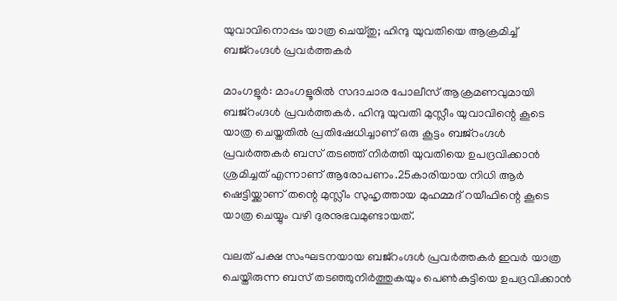യുവാവിനൊപ്പം യാത്ര ചെയ്തു; ഹിന്ദു യുവതിയെ ആക്രമിച്ച്‌ ബജ്‌റംഗ്ദള്‍ പ്രവര്‍ത്തകര്‍

മാംഗളൂര്‍: മാംഗളൂരില്‍ സദാചാര പോലീസ് ആക്രമണവുമായി ബജ്‌റംഗ്ദള്‍ പ്രവര്‍ത്തകര്‍. ഹിന്ദു യുവതി മുസ്ലീം യുവാവിന്റെ കൂടെ യാത്ര ചെയ്തതില്‍ പ്രതിഷേധിച്ചാണ് ഒരു കൂട്ടം ബജ്‌റംഗ്ദള്‍ പ്രവര്‍ത്തകര്‍ ബസ് തടഞ്ഞ് നിര്‍ത്തി യുവതിയെ ഉപദ്രവിക്കാന്‍ ശ്രമിച്ചത് എന്നാണ് ആരോപണം.25കാരിയായ നിധി ആര്‍ ഷെട്ടിയ്ക്കാണ് തന്റെ മുസ്ലീം സുഹൃത്തായ മുഹമ്മദ് റയീഫിന്റെ കൂടെ യാത്ര ചെയ്യും വഴി ദുരനുഭവമുണ്ടായത്.

വലത് പക്ഷ സംഘടനയായ ബജ്‌റംഗ്ദള്‍ പ്രവര്‍ത്തകര്‍ ഇവര്‍ യാത്ര ചെയ്തിരുന്ന ബസ് തടഞ്ഞുനിര്‍ത്തുകയും പെണ്‍കുട്ടിയെ ഉപദ്രവിക്കാന്‍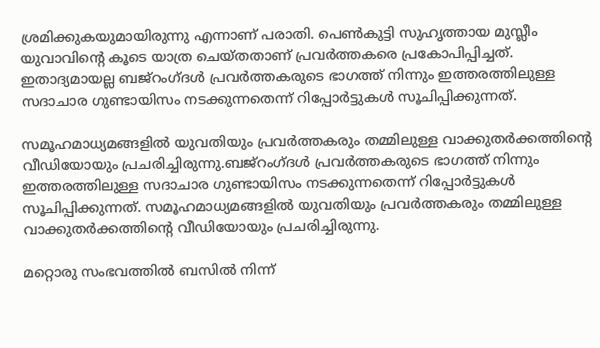ശ്രമിക്കുകയുമായിരുന്നു എന്നാണ് പരാതി. പെണ്‍കുട്ടി സുഹൃത്തായ മുസ്ലീം യുവാവിന്റെ കൂടെ യാത്ര ചെയ്തതാണ് പ്രവര്‍ത്തകരെ പ്രകോപിപ്പിച്ചത്. ഇതാദ്യമായല്ല ബജ്‌റംഗ്ദള്‍ പ്രവര്‍ത്തകരുടെ ഭാഗത്ത് നിന്നും ഇത്തരത്തിലുള്ള സദാചാര ഗുണ്ടായിസം നടക്കുന്നതെന്ന് റിപ്പോര്‍ട്ടുകള്‍ സൂചിപ്പിക്കുന്നത്.

സമൂഹമാധ്യമങ്ങളില്‍ യുവതിയും പ്രവര്‍ത്തകരും തമ്മിലുള്ള വാക്കുതര്‍ക്കത്തിന്റെ വീഡിയോയും പ്രചരിച്ചിരുന്നു.ബജ്‌റംഗ്ദള്‍ പ്രവര്‍ത്തകരുടെ ഭാഗത്ത് നിന്നും ഇത്തരത്തിലുള്ള സദാചാര ഗുണ്ടായിസം നടക്കുന്നതെന്ന് റിപ്പോര്‍ട്ടുകള്‍ സൂചിപ്പിക്കുന്നത്. സമൂഹമാധ്യമങ്ങളില്‍ യുവതിയും പ്രവര്‍ത്തകരും തമ്മിലുള്ള വാക്കുതര്‍ക്കത്തിന്റെ വീഡിയോയും പ്രചരിച്ചിരുന്നു.

മറ്റൊരു സംഭവത്തില്‍ ബസില്‍ നിന്ന്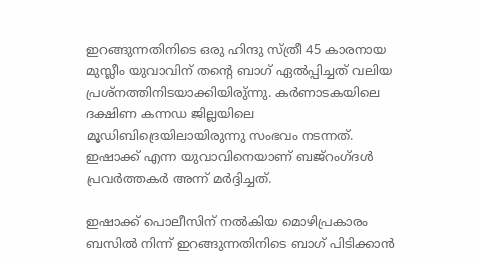ഇറങ്ങുന്നതിനിടെ ഒരു ഹിന്ദു സ്ത്രീ 45 കാരനായ മുസ്ലീം യുവാവിന് തന്റെ ബാഗ് ഏല്‍പ്പിച്ചത് വലിയ പ്രശ്‌നത്തിനിടയാക്കിയിരു്ന്നു. കര്‍ണാടകയിലെ ദക്ഷിണ കന്നഡ ജില്ലയിലെ മൂഡിബിദ്രെയിലായിരുന്നു സംഭവം നടന്നത്. ഇഷാക്ക് എന്ന യുവാവിനെയാണ് ബജ്‌റംഗ്ദള്‍ പ്രവര്‍ത്തകര്‍ അന്ന് മര്‍ദ്ദിച്ചത്.

ഇഷാക്ക് പൊലീസിന് നല്‍കിയ മൊഴിപ്രകാരം ബസില്‍ നിന്ന് ഇറങ്ങുന്നതിനിടെ ബാഗ് പിടിക്കാന്‍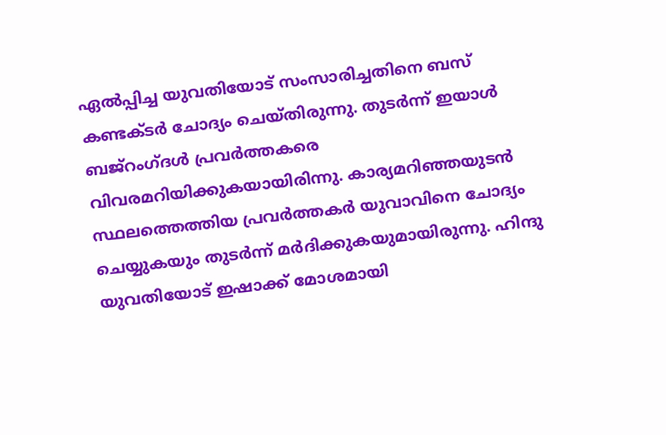ഏല്‍പ്പിച്ച യുവതിയോട് സംസാരിച്ചതിനെ ബസ് കണ്ടക്ടര്‍ ചോദ്യം ചെയ്തിരുന്നു. തുടര്‍ന്ന് ഇയാള്‍ ബജ്‌റംഗ്ദള്‍ പ്രവര്‍ത്തകരെ വിവരമറിയിക്കുകയായിരിന്നു. കാര്യമറിഞ്ഞയുടന്‍ സ്ഥലത്തെത്തിയ പ്രവര്‍ത്തകര്‍ യുവാവിനെ ചോദ്യം ചെയ്യുകയും തുടര്‍ന്ന് മര്‍ദിക്കുകയുമായിരുന്നു. ഹിന്ദു യുവതിയോട് ഇഷാക്ക് മോശമായി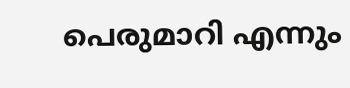പെരുമാറി എന്നും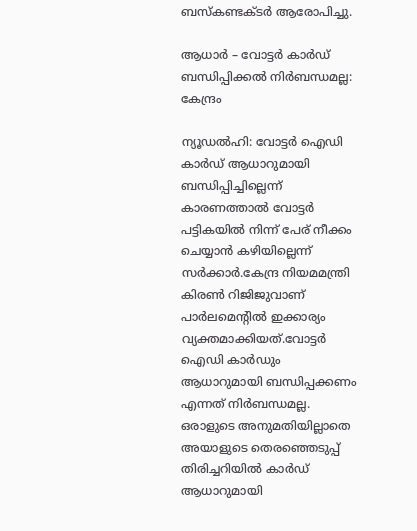ബസ്‌കണ്ടക്ടര്‍ ആരോപിച്ചു.

ആധാര്‍ – വോട്ടര്‍ കാര്‍ഡ് ബന്ധിപ്പിക്കല്‍ നിര്‍ബന്ധമല്ല: കേന്ദ്രം

ന്യൂഡല്‍ഹി: വോട്ടര്‍ ഐഡി കാര്‍ഡ് ആധാറുമായി ബന്ധിപ്പിച്ചില്ലെന്ന് കാരണത്താല്‍ വോട്ടര്‍ പട്ടികയില്‍ നിന്ന് പേര് നീക്കം ചെയ്യാന്‍ കഴിയില്ലെന്ന് സര്‍ക്കാര്‍.കേന്ദ്ര നിയമമന്ത്രി കിരണ്‍ റിജിജുവാണ് പാര്‍ലമെന്‍റില്‍ ഇക്കാര്യം വ്യക്തമാക്കിയത്.വോട്ടര്‍ ഐഡി കാര്‍ഡും ആധാറുമായി ബന്ധിപ്പക്കണം എന്നത് നിര്‍ബന്ധമല്ല. ഒരാളുടെ അനുമതിയില്ലാതെ അയാളുടെ തെരഞ്ഞെടുപ്പ് തിരിച്ചറിയില്‍ കാര്‍ഡ് ആധാറുമായി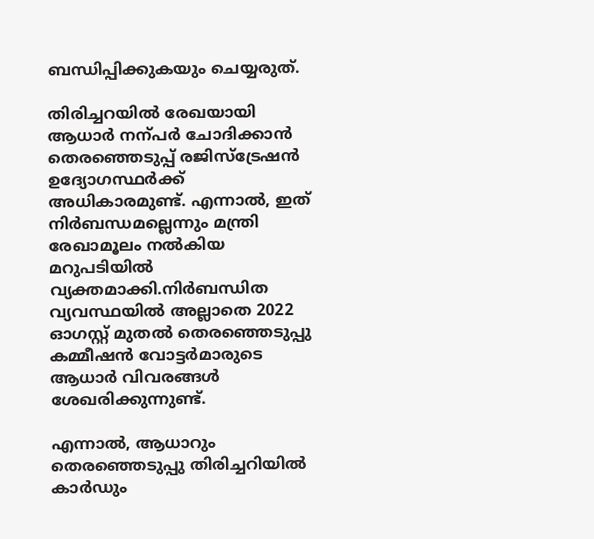ബന്ധിപ്പിക്കുകയും ചെയ്യരുത്.

തിരിച്ചറയില്‍ രേഖയായി ആധാര്‍ നന്പര്‍ ചോദിക്കാന്‍ തെരഞ്ഞെടുപ്പ് രജിസ്ട്രേഷന്‍ ഉദ്യോഗസ്ഥര്‍ക്ക് അധികാരമുണ്ട്. എന്നാല്‍, ഇത് നിര്‍ബന്ധമല്ലെന്നും മന്ത്രി രേഖാമൂലം നല്‍കിയ മറുപടിയില്‍ വ്യക്തമാക്കി.നിര്‍ബന്ധിത വ്യവസ്ഥയില്‍ അല്ലാതെ 2022 ഓഗസ്റ്റ് മുതല്‍ തെരഞ്ഞെടുപ്പു കമ്മീഷന്‍ വോട്ടര്‍മാരുടെ ആധാര്‍ വിവരങ്ങള്‍ ശേഖരിക്കുന്നുണ്ട്.

എന്നാല്‍, ആധാറും തെരഞ്ഞെടുപ്പു തിരിച്ചറിയില്‍ കാര്‍ഡും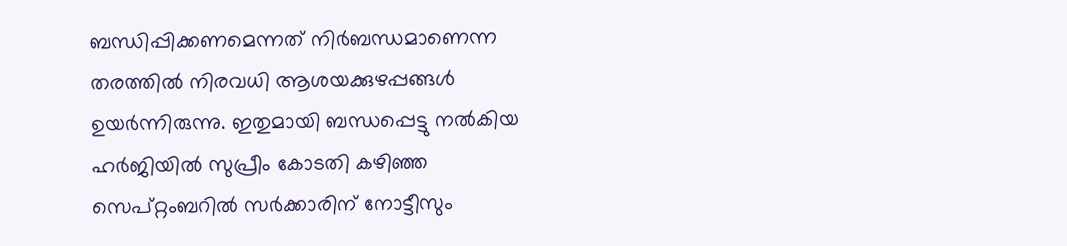ബന്ധിപ്പിക്കണമെന്നത് നിര്‍ബന്ധമാണെന്ന തരത്തില്‍ നിരവധി ആശയക്കുഴപ്പങ്ങള്‍ ഉയര്‍ന്നിരുന്നു. ഇതുമായി ബന്ധപ്പെട്ടു നല്‍കിയ ഹര്‍ജിയില്‍ സുപ്രീം കോടതി കഴിഞ്ഞ സെപ്റ്റംബറില്‍ സര്‍ക്കാരിന് നോട്ടീസും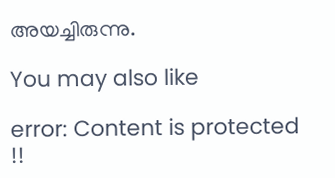അയച്ചിരുന്നു.

You may also like

error: Content is protected !!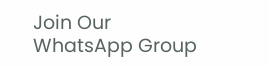Join Our WhatsApp Group